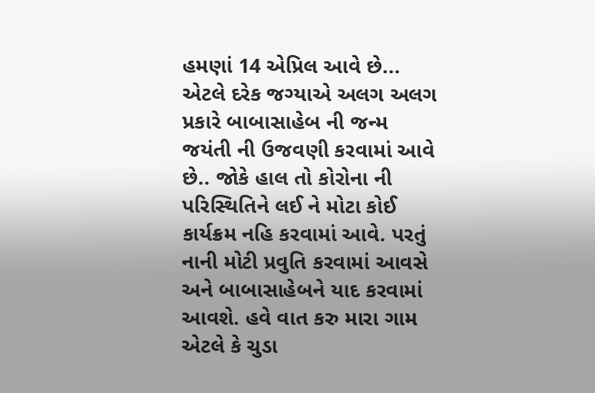હમણાં 14 એપ્રિલ આવે છે... એટલે દરેક જગ્યાએ અલગ અલગ પ્રકારે બાબાસાહેબ ની જન્મ જયંતી ની ઉજવણી કરવામાં આવે છે.. જોકે હાલ તો કોરોના ની પરિસ્થિતિને લઈ ને મોટા કોઈ કાર્યક્રમ નહિ કરવામાં આવે. પરતું નાની મોટી પ્રવુતિ કરવામાં આવસે અને બાબાસાહેબને યાદ કરવામાં આવશે. હવે વાત કરુ મારા ગામ એટલે કે ચુડા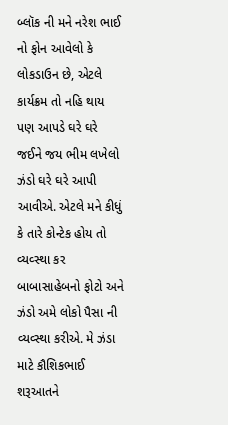બ્લૉક ની મને નરેશ ભાઈ નો ફોન આવેલો કે લોકડાઉન છે, એટલે કાર્યક્રમ તો નહિ થાય પણ આપડે ઘરે ઘરે જઈને જય ભીમ લખેલો ઝંડો ઘરે ઘરે આપી આવીએ. એટલે મને કીધું કે તારે કોન્ટેક હોય તો વ્યવ્સ્થા કર બાબાસાહેબનો ફોટો અને ઝંડો અમે લોકો પૈસા ની વ્યવ્સ્થા કરીએ. મે ઝંડા માટે કૌશિકભાઈ શરૂઆતને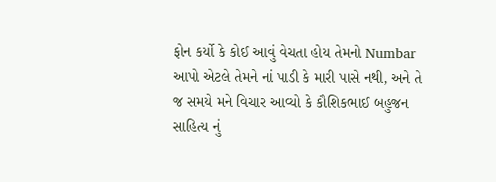ફોન કર્યો કે કોઈ આવું વેચતા હોય તેમનો Numbar આપો એટલે તેમને નાં પાડી કે મારી પાસે નથી, અને તે જ સમયે મને વિચાર આવ્યો કે કૌશિકભાઈ બહુજન સાહિત્ય નું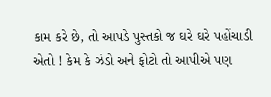કામ કરે છે, તો આપડે પુસ્તકો જ ઘરે ઘરે પહોંચાડી એતો ! કેમ કે ઝંડો અને ફોટો તો આપીએ પણ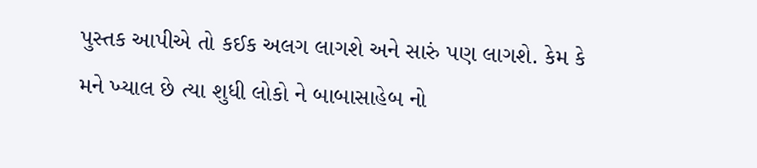પુસ્તક આપીએ તો કઈક અલગ લાગશે અને સારું પણ લાગશે. કેમ કે મને ખ્યાલ છે ત્યા શુધી લોકો ને બાબાસાહેબ નો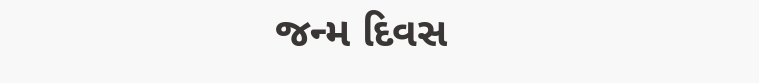જન્મ દિવસ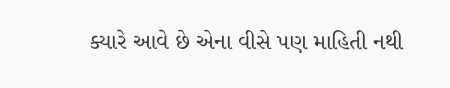ક્યારે આવે છે એના વીસે પણ માહિતી નથી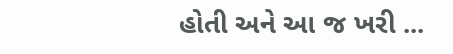હોતી અને આ જ ખરી ...